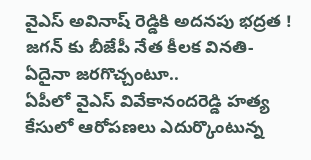వైఎస్ అవినాష్ రెడ్డికి అదనపు భద్రత ! జగన్ కు బీజేపీ నేత కీలక వినతి-ఏదైనా జరగొచ్చంటూ..
ఏపీలో వైఎస్ వివేకానందరెడ్డి హత్య కేసులో ఆరోపణలు ఎదుర్కొంటున్న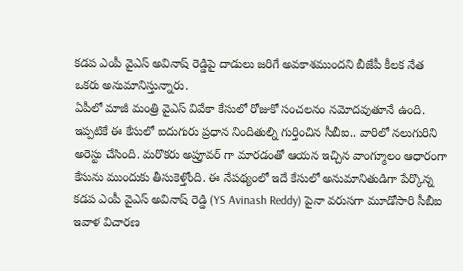కడప ఎంపీ వైఎస్ అవినాష్ రెడ్డిపై దాడులు జరిగే అవకాశముందని బీజేపీ కీలక నేత ఒకరు అనుమానిస్తున్నారు.
ఏపీలో మాజీ మంత్రి వైఎస్ వివేకా కేసులో రోజుకో సంచలనం నమోదవుతూనే ఉంది. ఇప్పటికే ఈ కేసులో ఐదుగురు ప్రధాన నిందితుల్ని గుర్తించిన సీబీఐ.. వారిలో నలుగురిని అరెస్టు చేసింది. మరొకరు అప్రూవర్ గా మారడంతో ఆయన ఇచ్చిన వాంగ్మూలం ఆధారంగా కేసును ముందుకు తీసుకెళ్తోంది. ఈ నేపథ్యంలో ఇదే కేసులో అనుమానితుడిగా పేర్కొన్న కడప ఎంపీ వైఎస్ అవినాష్ రెడ్డి (YS Avinash Reddy) పైనా వరుసగా మూడోసారి సీబీఐ ఇవాళ విచారణ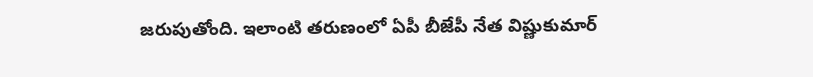జరుపుతోంది. ఇలాంటి తరుణంలో ఏపీ బీజేపీ నేత విష్ణుకుమార్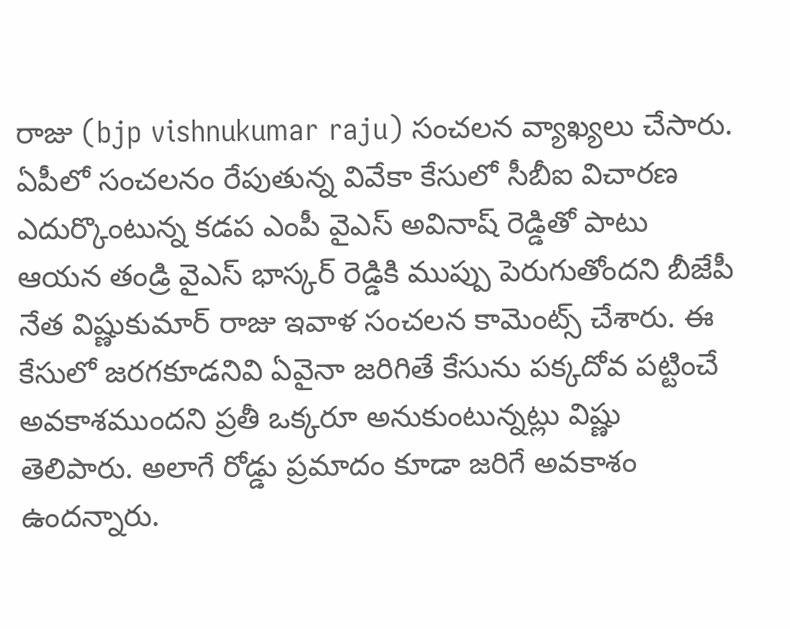రాజు (bjp vishnukumar raju) సంచలన వ్యాఖ్యలు చేసారు.
ఏపీలో సంచలనం రేపుతున్న వివేకా కేసులో సీబీఐ విచారణ ఎదుర్కొంటున్న కడప ఎంపీ వైఎస్ అవినాష్ రెడ్డితో పాటు ఆయన తండ్రి వైఎస్ భాస్కర్ రెడ్డికి ముప్పు పెరుగుతోందని బీజేపీ నేత విష్ణుకుమార్ రాజు ఇవాళ సంచలన కామెంట్స్ చేశారు. ఈ కేసులో జరగకూడనివి ఏవైనా జరిగితే కేసును పక్కదోవ పట్టించే అవకాశముందని ప్రతీ ఒక్కరూ అనుకుంటున్నట్లు విష్ణు తెలిపారు. అలాగే రోడ్డు ప్రమాదం కూడా జరిగే అవకాశం ఉందన్నారు.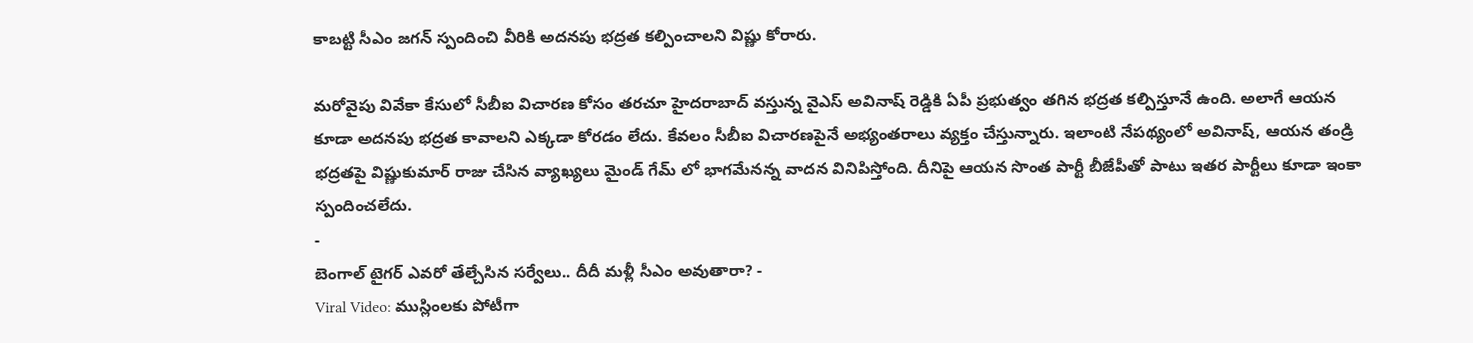కాబట్టి సీఎం జగన్ స్పందించి వీరికి అదనపు భద్రత కల్పించాలని విష్ణు కోరారు.

మరోవైపు వివేకా కేసులో సీబీఐ విచారణ కోసం తరచూ హైదరాబాద్ వస్తున్న వైఎస్ అవినాష్ రెడ్డికి ఏపీ ప్రభుత్వం తగిన భద్రత కల్పిస్తూనే ఉంది. అలాగే ఆయన కూడా అదనపు భద్రత కావాలని ఎక్కడా కోరడం లేదు. కేవలం సీబీఐ విచారణపైనే అభ్యంతరాలు వ్యక్తం చేస్తున్నారు. ఇలాంటి నేపథ్యంలో అవినాష్, ఆయన తండ్రి భద్రతపై విష్ణుకుమార్ రాజు చేసిన వ్యాఖ్యలు మైండ్ గేమ్ లో భాగమేనన్న వాదన వినిపిస్తోంది. దీనిపై ఆయన సొంత పార్టీ బీజేపీతో పాటు ఇతర పార్టీలు కూడా ఇంకా స్పందించలేదు.
-
బెంగాల్ టైగర్ ఎవరో తేల్చేసిన సర్వేలు.. దీదీ మళ్లీ సీఎం అవుతారా? -
Viral Video: ముస్లింలకు పోటీగా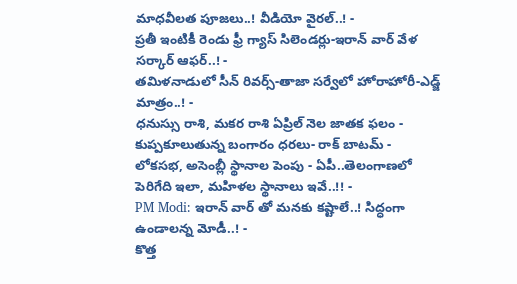మాధవీలత పూజలు..! వీడియో వైరల్..! -
ప్రతీ ఇంటికీ రెండు ఫ్రీ గ్యాస్ సిలెండర్లు-ఇరాన్ వార్ వేళ సర్కార్ ఆఫర్..! -
తమిళనాడులో సీన్ రివర్స్-తాజా సర్వేలో హోరాహోరీ-ఎడ్జ్ మాత్రం..! -
ధనుస్సు రాశి, మకర రాశి ఏప్రిల్ నెల జాతక ఫలం -
కుప్పకూలుతున్న బంగారం ధరలు- రాక్ బాటమ్ -
లోకసభ, అసెంబ్లీ స్థానాల పెంపు - ఏపీ..తెలంగాణలో పెరిగేది ఇలా, మహిళల స్థానాలు ఇవే..!! -
PM Modi: ఇరాన్ వార్ తో మనకు కష్టాలే..! సిద్ధంగా ఉండాలన్న మోడీ..! -
కొత్త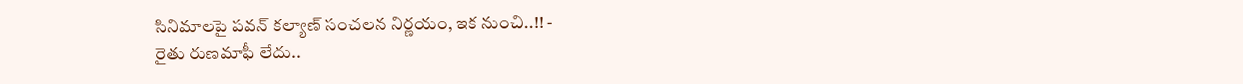సినిమాలపై పవన్ కల్యాణ్ సంచలన నిర్ణయం, ఇక నుంచి..!! -
రైతు రుణమాఫీ లేదు..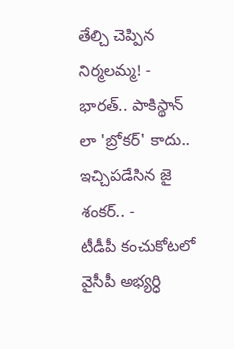తేల్చి చెప్పిన నిర్మలమ్మ! -
భారత్.. పాకిస్థాన్ లా 'బ్రోకర్' కాదు.. ఇచ్చిపడేసిన జై శంకర్.. -
టీడీపీ కంచుకోటలో వైసీపీ అభ్యర్ధి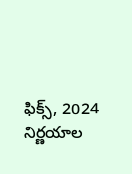ఫిక్స్, 2024 నిర్ణయాల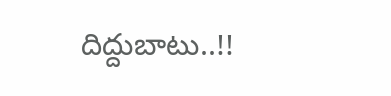దిద్దుబాటు..!!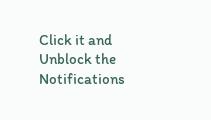Click it and Unblock the Notifications